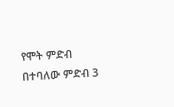የሞት ምድብ በተባለው ምድብ 3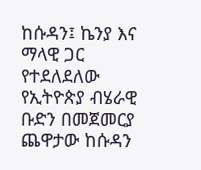ከሱዳን፤ ኬንያ እና ማላዊ ጋር የተደለደለው የኢትዮጵያ ብሄራዊ ቡድን በመጀመርያ ጨዋታው ከሱዳን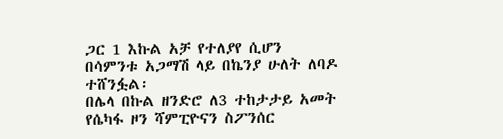ጋር 1 እኩል አቻ የተለያየ ሲሆን በሳምንቱ አጋማሽ ላይ በኬንያ ሁለት ለባዶ ተሸንፏል፡
በሌላ በኩል ዘንድሮ ለ3 ተከታታይ አመት የሴካፋ ዞን ሻምፒዮናን ስፖንሰር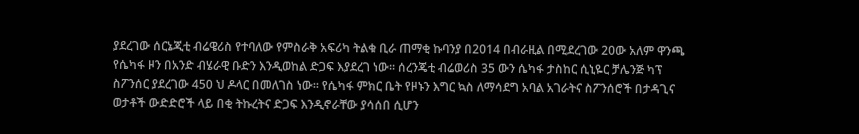ያደረገው ሰርኔጂቲ ብሬዌሪስ የተባለው የምስራቅ አፍሪካ ትልቁ ቢራ ጠማቂ ኩባንያ በ2014 በብራዚል በሚደረገው 20ው አለም ዋንጫ የሴካፋ ዞን በአንድ ብሄራዊ ቡድን እንዲወከል ድጋፍ እያደረገ ነው፡፡ ሰረንጄቲ ብሬወሪስ 35 ውን ሴካፋ ታስከር ሲኒዬር ቻሌንጅ ካፕ ስፖንሰር ያደረገው 450 ህ ዶላር በመለገስ ነው፡፡ የሴካፋ ምክር ቤት የዞኑን እግር ኳስ ለማሳደግ አባል አገራትና ስፖንሰሮች በታዳጊና ወታቶች ውድድሮች ላይ በቂ ትኩረትና ድጋፍ እንዲኖራቸው ያሳሰበ ሲሆን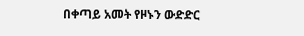በቀጣይ አመት የዞኑን ውድድር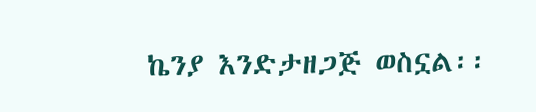ኬንያ እንድታዘጋጅ ወስኗል፡፡